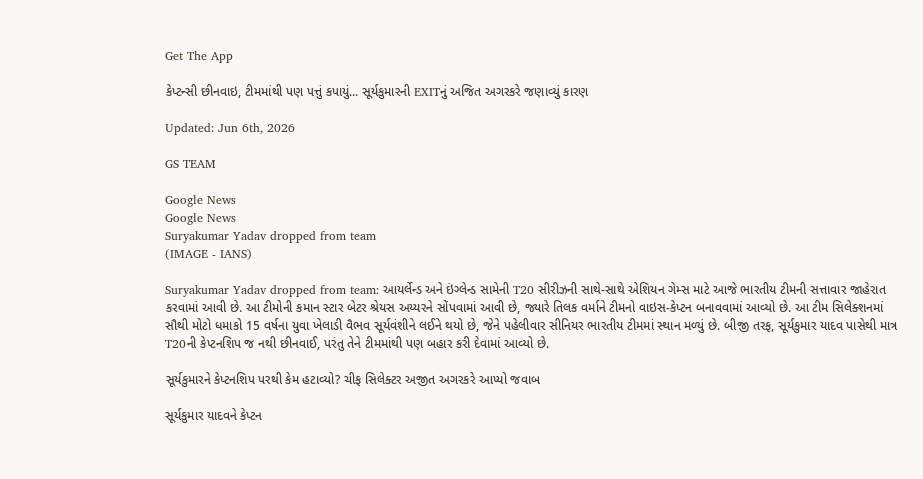Get The App

કેપ્ટન્સી છીનવાઇ, ટીમમાંથી પણ પત્તું કપાયું... સૂર્યકુમારની EXITનું અજિત અગરકરે જણાવ્યું કારણ

Updated: Jun 6th, 2026

GS TEAM

Google News
Google News
Suryakumar Yadav dropped from team
(IMAGE - IANS)

Suryakumar Yadav dropped from team: આયર્લેન્ડ અને ઇંગ્લેન્ડ સામેની T20 સીરીઝની સાથે-સાથે એશિયન ગેમ્સ માટે આજે ભારતીય ટીમની સત્તાવાર જાહેરાત કરવામાં આવી છે. આ ટીમોની કમાન સ્ટાર બેટર શ્રેયસ અય્યરને સોંપવામાં આવી છે, જ્યારે તિલક વર્માને ટીમનો વાઇસ-કેપ્ટન બનાવવામાં આવ્યો છે. આ ટીમ સિલેક્શનમાં સૌથી મોટો ધમાકો 15 વર્ષના યુવા ખેલાડી વૈભવ સૂર્યવંશીને લઈને થયો છે, જેને પહેલીવાર સીનિયર ભારતીય ટીમમાં સ્થાન મળ્યું છે. બીજી તરફ, સૂર્યકુમાર યાદવ પાસેથી માત્ર T20ની કેપ્ટનશિપ જ નથી છીનવાઈ, પરંતુ તેને ટીમમાંથી પણ બહાર કરી દેવામાં આવ્યો છે.

સૂર્યકુમારને કેપ્ટનશિપ પરથી કેમ હટાવ્યો? ચીફ સિલેક્ટર અજીત અગરકરે આપ્યો જવાબ

સૂર્યકુમાર યાદવને કેપ્ટન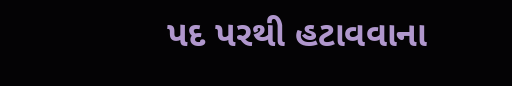પદ પરથી હટાવવાના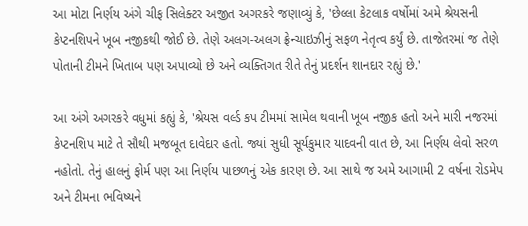આ મોટા નિર્ણય અંગે ચીફ સિલેક્ટર અજીત અગરકરે જણાવ્યું કે, 'છેલ્લા કેટલાક વર્ષોમાં અમે શ્રેયસની કેપ્ટનશિપને ખૂબ નજીકથી જોઈ છે. તેણે અલગ-અલગ ફ્રેન્ચાઇઝીનું સફળ નેતૃત્વ કર્યું છે. તાજેતરમાં જ તેણે પોતાની ટીમને ખિતાબ પણ અપાવ્યો છે અને વ્યક્તિગત રીતે તેનું પ્રદર્શન શાનદાર રહ્યું છે.'

આ અંગે અગરકરે વધુમાં કહ્યું કે, 'શ્રેયસ વર્લ્ડ કપ ટીમમાં સામેલ થવાની ખૂબ નજીક હતો અને મારી નજરમાં કેપ્ટનશિપ માટે તે સૌથી મજબૂત દાવેદાર હતો. જ્યાં સુધી સૂર્યકુમાર યાદવની વાત છે, આ નિર્ણય લેવો સરળ નહોતો. તેનું હાલનું ફોર્મ પણ આ નિર્ણય પાછળનું એક કારણ છે. આ સાથે જ અમે આગામી 2 વર્ષના રોડમેપ અને ટીમના ભવિષ્યને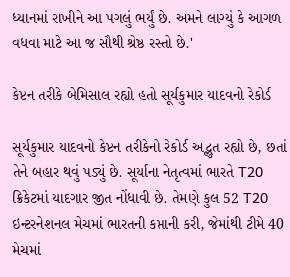ધ્યાનમાં રાખીને આ પગલું ભર્યું છે. અમને લાગ્યું કે આગળ વધવા માટે આ જ સૌથી શ્રેષ્ઠ રસ્તો છે.'

કેપ્ટન તરીકે બેમિસાલ રહ્યો હતો સૂર્યકુમાર યાદવનો રેકોર્ડ

સૂર્યકુમાર યાદવનો કેપ્ટન તરીકેનો રેકોર્ડ અદ્ભુત રહ્યો છે, છતાં તેને બહાર થવું પડ્યું છે. સૂર્યાના નેતૃત્વમાં ભારતે T20 ક્રિકેટમાં યાદગાર જીત નોંધાવી છે. તેમણે કુલ 52 T20 ઇન્ટરનેશનલ મેચમાં ભારતની કપ્તાની કરી, જેમાંથી ટીમે 40 મેચમાં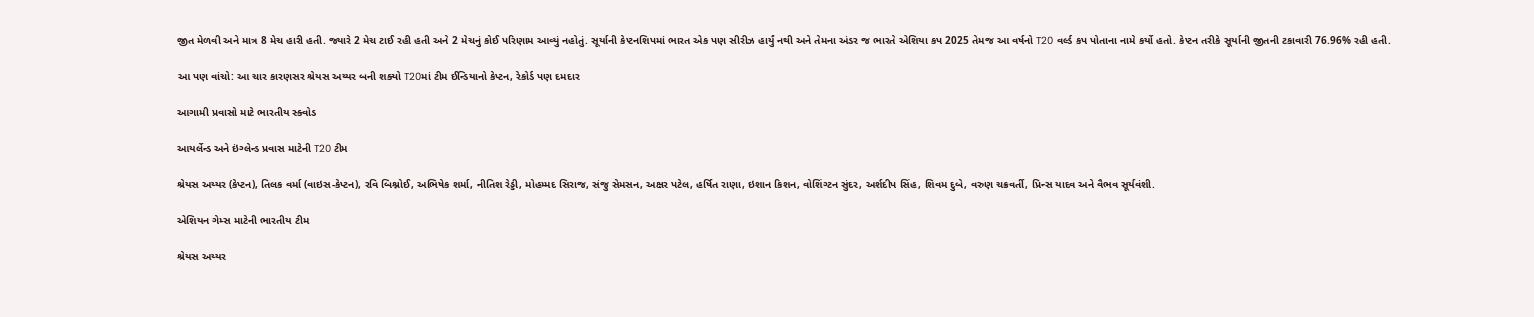જીત મેળવી અને માત્ર 8 મેચ હારી હતી. જ્યારે 2 મેચ ટાઈ રહી હતી અને 2 મેચનું કોઈ પરિણામ આવ્યું નહોતું. સૂર્યાની કેપ્ટનશિપમાં ભારત એક પણ સીરીઝ હાર્યું નથી અને તેમના અંડર જ ભારતે એશિયા કપ 2025 તેમજ આ વર્ષનો T20 વર્લ્ડ કપ પોતાના નામે કર્યો હતો. કેપ્ટન તરીકે સૂર્યાની જીતની ટકાવારી 76.96% રહી હતી.

આ પણ વાંચો: આ ચાર કારણસર શ્રેયસ અય્યર બની શક્યો T20માં ટીમ ઈન્ડિયાનો કેપ્ટન, રેકોર્ડ પણ દમદાર

આગામી પ્રવાસો માટે ભારતીય સ્ક્વોડ

આયર્લેન્ડ અને ઇંગ્લેન્ડ પ્રવાસ માટેની T20 ટીમ

શ્રેયસ અય્યર (કેપ્ટન), તિલક વર્મા (વાઇસ-કેપ્ટન), રવિ બિશ્નોઈ, અભિષેક શર્મા, નીતિશ રેડ્ડી, મોહમ્મદ સિરાજ, સંજુ સેમસન, અક્ષર પટેલ, હર્ષિત રાણા, ઇશાન કિશન, વોશિંગ્ટન સુંદર, અર્શદીપ સિંહ, શિવમ દુબે, વરુણ ચક્રવર્તી, પ્રિન્સ યાદવ અને વૈભવ સૂર્યવંશી.

એશિયન ગેમ્સ માટેની ભારતીય ટીમ

શ્રેયસ અય્યર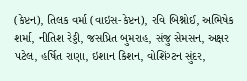(કેપ્ટન), તિલક વર્મા (વાઇસ-કેપ્ટન), રવિ બિશ્નોઈ, અભિષેક શર્મા, નીતિશ રેડ્ડી, જસપ્રિત બુમરાહ, સંજુ સેમસન, અક્ષર પટેલ, હર્ષિત રાણા, ઇશાન કિશન, વોશિંગ્ટન સુંદર,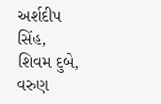અર્શદીપ સિંહ, શિવમ દુબે, વરુણ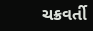ચક્રવર્તી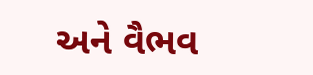અને વૈભવ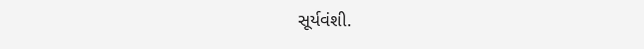સૂર્યવંશી.